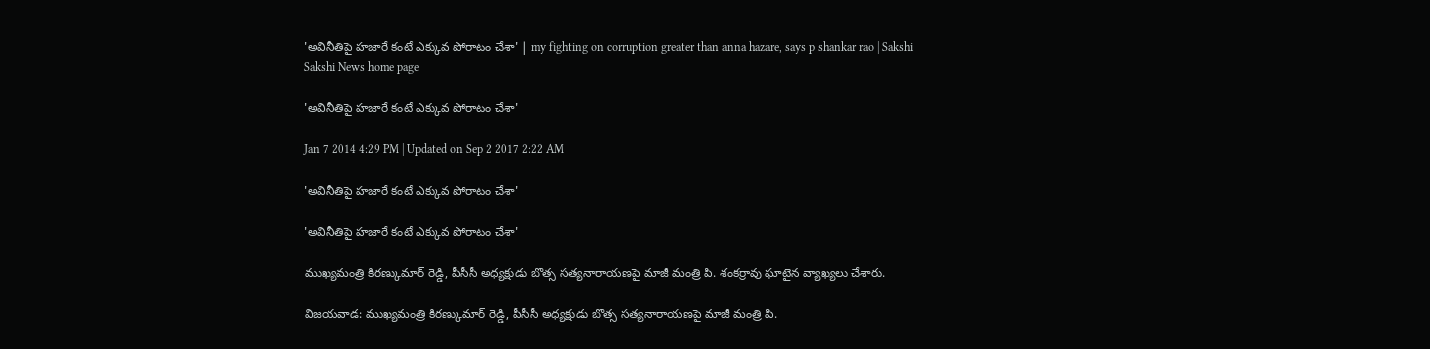'అవినీతిపై హజారే కంటే ఎక్కువ పోరాటం చేశా' | my fighting on corruption greater than anna hazare, says p shankar rao | Sakshi
Sakshi News home page

'అవినీతిపై హజారే కంటే ఎక్కువ పోరాటం చేశా'

Jan 7 2014 4:29 PM | Updated on Sep 2 2017 2:22 AM

'అవినీతిపై హజారే కంటే ఎక్కువ పోరాటం చేశా'

'అవినీతిపై హజారే కంటే ఎక్కువ పోరాటం చేశా'

ముఖ్యమంత్రి కిరణ్కుమార్ రెడ్డి, పీసీసీ అధ్యక్షుడు బొత్స సత్యనారాయణపై మాజీ మంత్రి పి. శంకర్రావు ఘాటైన వ్యాఖ్యలు చేశారు.

విజయవాడ: ముఖ్యమంత్రి కిరణ్కుమార్ రెడ్డి, పీసీసీ అధ్యక్షుడు బొత్స సత్యనారాయణపై మాజీ మంత్రి పి.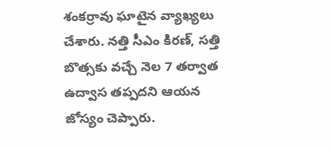శంకర్రావు ఘాటైన వ్యాఖ్యలు చేశారు. నత్తి సీఎం కిరణ్‌, సత్తి బొత్సకు వచ్చే నెల 7 తర్వాత ఉద్వాస తప్పదని ఆయన జోస్యం చెప్పారు.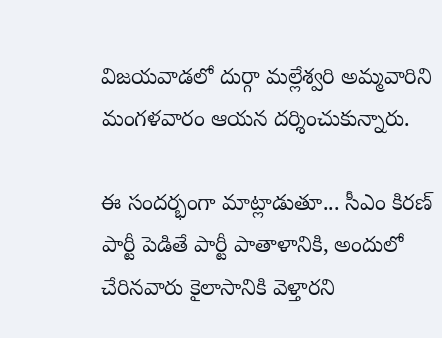విజయవాడలో దుర్గా మల్లేశ్వరి అమ్మవారిని మంగళవారం ఆయన దర్శించుకున్నారు.

ఈ సందర్భంగా మాట్లాడుతూ... సీఎం కిరణ్‌ పార్టీ పెడితే పార్టీ పాతాళానికి, అందులో చేరినవారు కైలాసానికి వెళ్తారని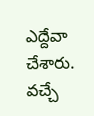ఎద్దేవా చేశారు. వచ్చే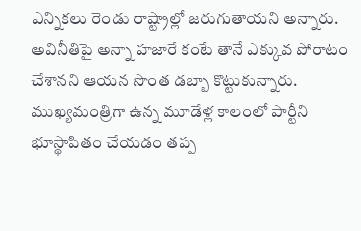ఎన్నికలు రెండు రాష్ట్రాల్లో జరుగుతాయని అన్నారు. అవినీతిపై అన్నా హజారే కంటే తానే ఎక్కువ పోరాటం చేశానని ఆయన సొంత డబ్బా కొట్టుకున్నారు. ముఖ్యమంత్రిగా ఉన్న మూడేళ్ల కాలంలో పార్టీని భూస్థాపితం చేయడం తప్ప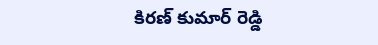కిరణ్ కుమార్ రెడ్డి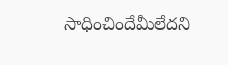సాధించిందేమీలేదని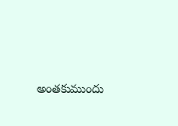అంతకుముందు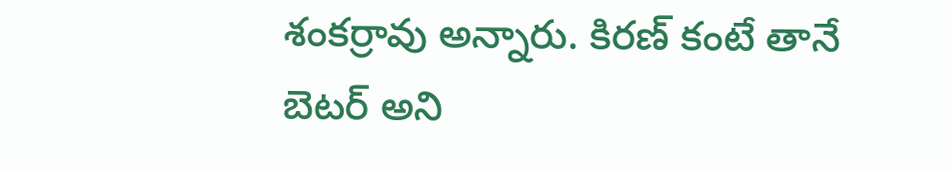శంకర్రావు అన్నారు. కిరణ్ కంటే తానే బెటర్ అని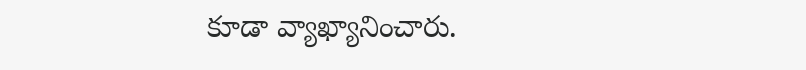కూడా వ్యాఖ్యానించారు.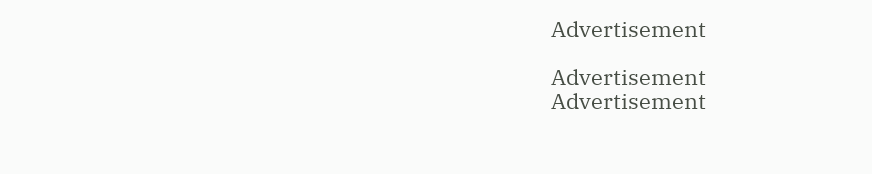Advertisement

Advertisement
Advertisement